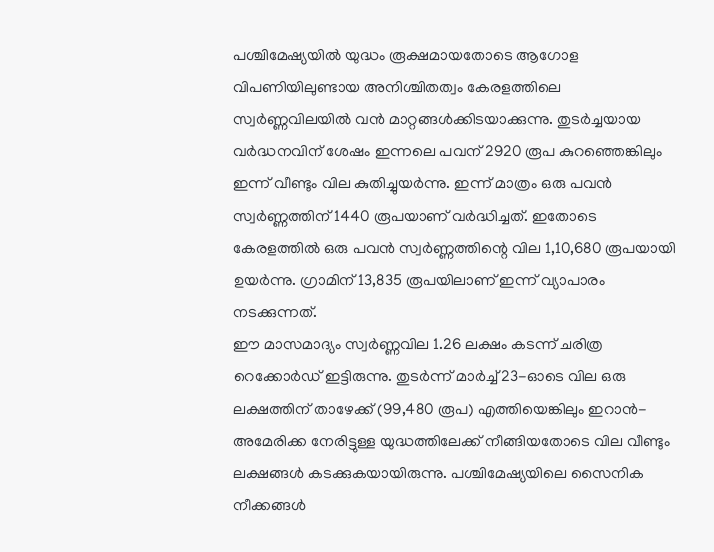പശ്ചിമേഷ്യയിൽ യുദ്ധം രൂക്ഷമായതോടെ ആഗോള വിപണിയിലുണ്ടായ അനിശ്ചിതത്വം കേരളത്തിലെ സ്വർണ്ണവിലയിൽ വൻ മാറ്റങ്ങൾക്കിടയാക്കുന്നു. തുടർച്ചയായ വർദ്ധനവിന് ശേഷം ഇന്നലെ പവന് 2920 രൂപ കുറഞ്ഞെങ്കിലും ഇന്ന് വീണ്ടും വില കുതിച്ചുയർന്നു. ഇന്ന് മാത്രം ഒരു പവൻ സ്വർണ്ണത്തിന് 1440 രൂപയാണ് വർദ്ധിച്ചത്. ഇതോടെ കേരളത്തിൽ ഒരു പവൻ സ്വർണ്ണത്തിന്റെ വില 1,10,680 രൂപയായി ഉയർന്നു. ഗ്രാമിന് 13,835 രൂപയിലാണ് ഇന്ന് വ്യാപാരം നടക്കുന്നത്.
ഈ മാസമാദ്യം സ്വർണ്ണവില 1.26 ലക്ഷം കടന്ന് ചരിത്ര റെക്കോർഡ് ഇട്ടിരുന്നു. തുടർന്ന് മാർച്ച് 23-ഓടെ വില ഒരു ലക്ഷത്തിന് താഴേക്ക് (99,480 രൂപ) എത്തിയെങ്കിലും ഇറാൻ-അമേരിക്ക നേരിട്ടുള്ള യുദ്ധത്തിലേക്ക് നീങ്ങിയതോടെ വില വീണ്ടും ലക്ഷങ്ങൾ കടക്കുകയായിരുന്നു. പശ്ചിമേഷ്യയിലെ സൈനിക നീക്കങ്ങൾ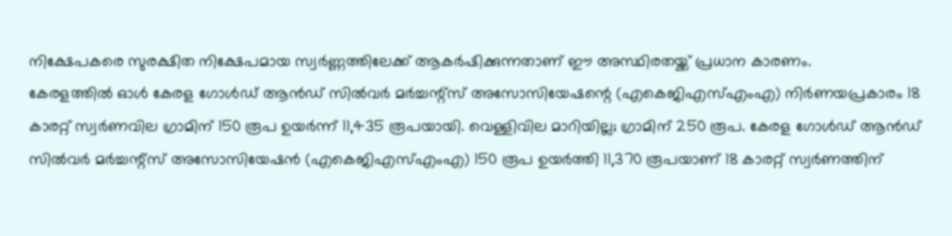നിക്ഷേപകരെ സുരക്ഷിത നിക്ഷേപമായ സ്വർണ്ണത്തിലേക്ക് ആകർഷിക്കുന്നതാണ് ഈ അസ്ഥിരതയ്ക്ക് പ്രധാന കാരണം.
കേരളത്തിൽ ഓൾ കേരള ഗോൾഡ് ആൻഡ് സിൽവർ മർച്ചന്റ്സ് അസോസിയേഷന്റെ (എകെജിഎസ്എംഎ) നിർണയപ്രകാരം 18 കാരറ്റ് സ്വർണവില ഗ്രാമിന് 150 രൂപ ഉയർന്ന് 11,435 രൂപയായി. വെള്ളിവില മാറിയില്ല; ഗ്രാമിന് 250 രൂപ. കേരള ഗോൾഡ് ആൻഡ് സിൽവർ മർച്ചന്റ്സ് അസോസിയേഷൻ (എകെജിഎസ്എംഎ) 150 രൂപ ഉയർത്തി 11,370 രൂപയാണ് 18 കാരറ്റ് സ്വർണത്തിന്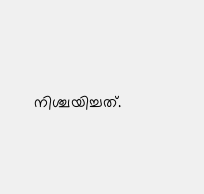നിശ്ചയിച്ചത്.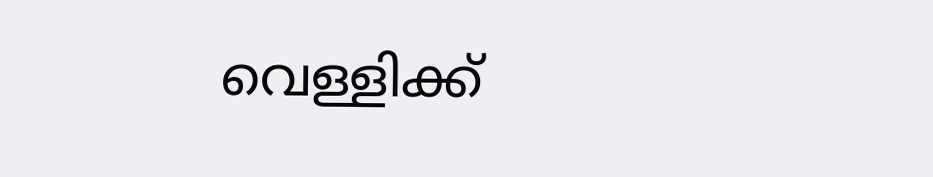വെള്ളിക്ക്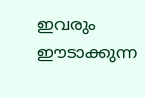ഇവരും ഈടാക്കുന്ന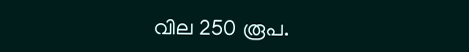വില 250 രൂപ.